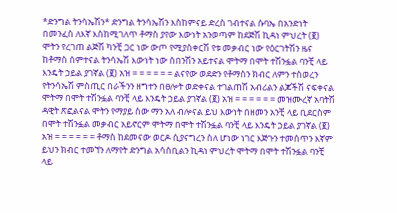*ድንግል ትንሳኤሽን* ድንግል ትንሳኤሽን እስከምናይ ድረስ ገብተናል ሱባኤ በአንድነት በመንፈስ ለእኛ እስከሚገለጥ ቶማስ ያየው እውነት አንወጣም ከደጅሽ ኪዳነ ምህረት (፪) ሞትን የረገጠ ልጅሽ ካንቺ ጋር ነው ውጦ የሚያስቀርሽ የቱ መቃብር ነው የዕርገትሽን ዜና ከቶማስ ሰምተናል ትንሳኤሽ እውነት ነው ሰበንሽን አይተናል ሞትማ በሞት ተሽንፏል ባንቺ ላይ እንዴት ኃይል ያገኛል (፪) አዝ = = = = = = ልናየው ወደድን የቶማስን ክብር ለምን ተስወረን የትንሳኤሽ ምስጢር በራችንን ዘግተን በፀሎት ወድቀናል ተገልጠሽ አብሪልን ልጆችሽ ናፍቀናል ሞትማ በሞት ተሽንፏል ባንቺ ላይ እንዴት ኃይል ያገኛል (፪) አዝ = = = = = = መዝሙረኛ አባትሽ ዳዊት ጽፎልናል ሞትን የማያይ ስው ማን አለ ብሎናል ይህ እውነት በዘመን አንቺ ላይ ቢደርስም በሞት ተሽንፏል መቃብር አይኖርም ሞትማ በሞት ተሽንፏል ባንቺ ላይ እንዴት ኃይል ያገኛል (፪) አዝ = = = = = = ቶማስ ከደመናው ወርዶ ሲያናግረን ስለ ሆነው ነገር እጅጉን ተመሰጥን እኛም ይህን ክብር ተመኘን ለማየት ድንግል አሳስቢልን ኪዳነ ምህረት ሞትማ በሞት ተሽንፏል ባንቺ ላይ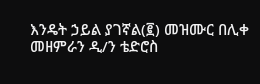እንዴት ኃይል ያገኛል(፪) መዝሙር በሊቀ መዘምራን ዲ/ን ቴድሮስ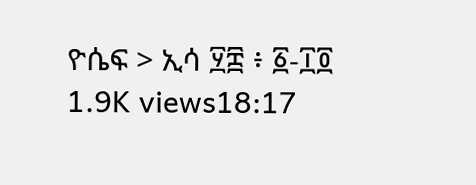ዮሴፍ > ኢሳ ፶፰ ፥ ፩-፲፬ 1.9K views18:17